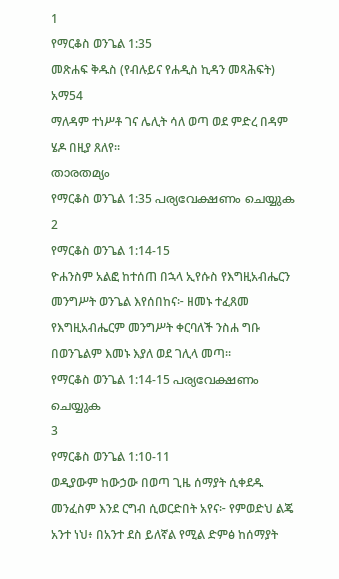1
የማርቆስ ወንጌል 1:35
መጽሐፍ ቅዱስ (የብሉይና የሐዲስ ኪዳን መጻሕፍት)
አማ54
ማለዳም ተነሥቶ ገና ሌሊት ሳለ ወጣ ወደ ምድረ በዳም ሄዶ በዚያ ጸለየ።
താരതമ്യം
የማርቆስ ወንጌል 1:35 പര്യവേക്ഷണം ചെയ്യുക
2
የማርቆስ ወንጌል 1:14-15
ዮሐንስም አልፎ ከተሰጠ በኋላ ኢየሱስ የእግዚአብሔርን መንግሥት ወንጌል እየሰበከና፦ ዘመኑ ተፈጸመ የእግዚአብሔርም መንግሥት ቀርባለች ንስሐ ግቡ በወንጌልም እመኑ እያለ ወደ ገሊላ መጣ።
የማርቆስ ወንጌል 1:14-15 പര്യവേക്ഷണം ചെയ്യുക
3
የማርቆስ ወንጌል 1:10-11
ወዲያውም ከውኃው በወጣ ጊዜ ሰማያት ሲቀደዱ መንፈስም እንደ ርግብ ሲወርድበት አየና፦ የምወድህ ልጄ አንተ ነህ፥ በአንተ ደስ ይለኛል የሚል ድምፅ ከሰማያት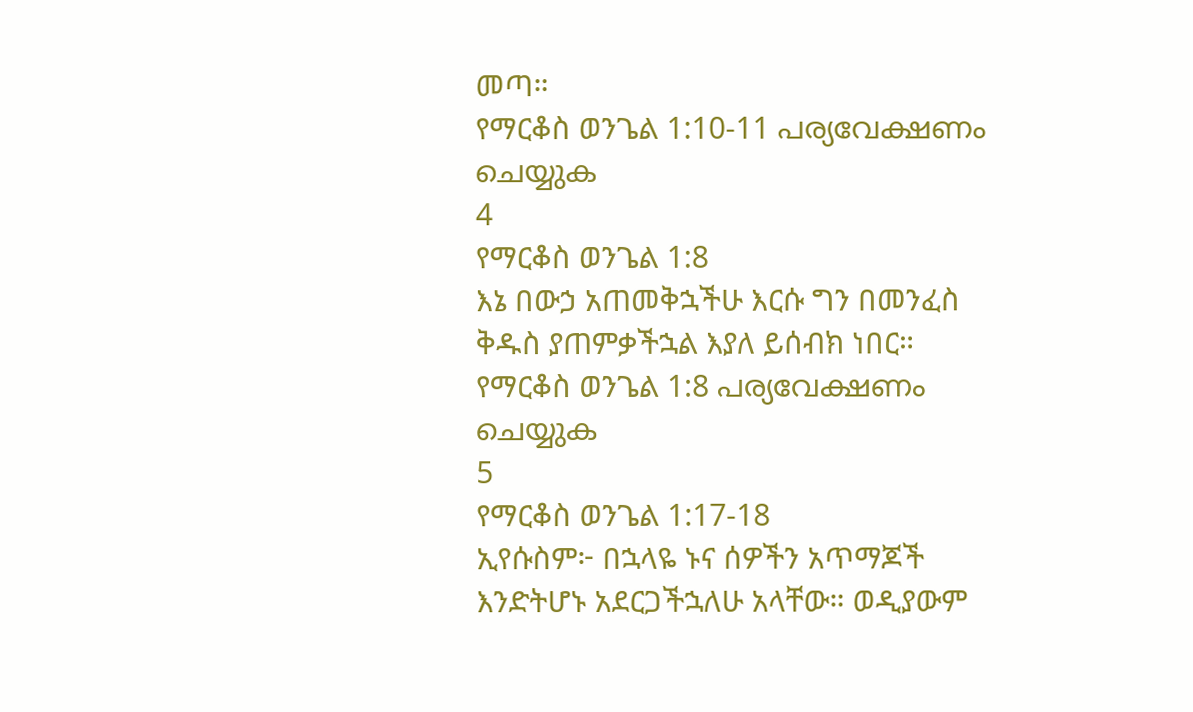መጣ።
የማርቆስ ወንጌል 1:10-11 പര്യവേക്ഷണം ചെയ്യുക
4
የማርቆስ ወንጌል 1:8
እኔ በውኃ አጠመቅኋችሁ እርሱ ግን በመንፈስ ቅዱስ ያጠምቃችኋል እያለ ይሰብክ ነበር።
የማርቆስ ወንጌል 1:8 പര്യവേക്ഷണം ചെയ്യുക
5
የማርቆስ ወንጌል 1:17-18
ኢየሱስም፦ በኋላዬ ኑና ሰዎችን አጥማጆች እንድትሆኑ አደርጋችኋለሁ አላቸው። ወዲያውም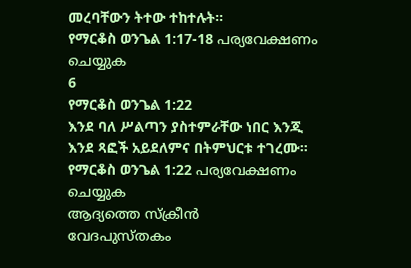መረባቸውን ትተው ተከተሉት።
የማርቆስ ወንጌል 1:17-18 പര്യവേക്ഷണം ചെയ്യുക
6
የማርቆስ ወንጌል 1:22
እንደ ባለ ሥልጣን ያስተምራቸው ነበር እንጂ እንደ ጻፎች አይደለምና በትምህርቱ ተገረሙ።
የማርቆስ ወንጌል 1:22 പര്യവേക്ഷണം ചെയ്യുക
ആദ്യത്തെ സ്ക്രീൻ
വേദപുസ്തകം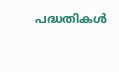പദ്ധതികൾ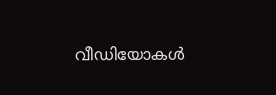വീഡിയോകൾ